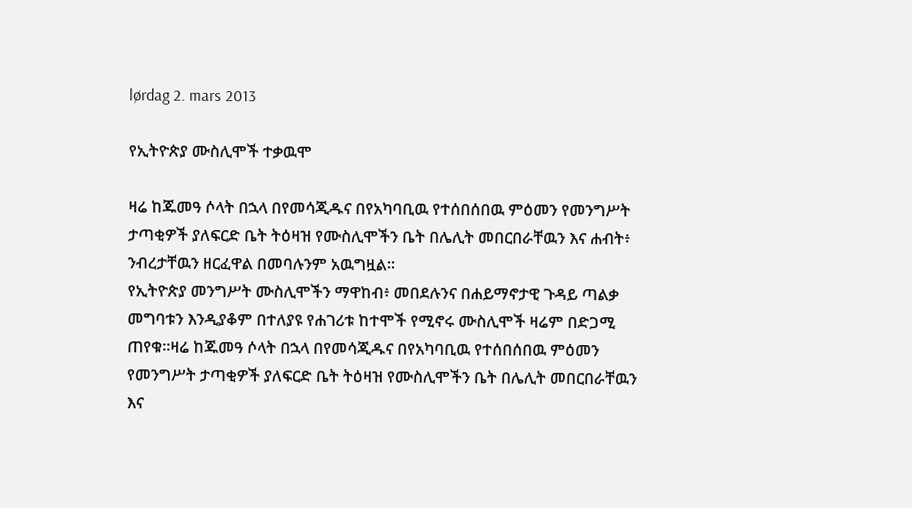lørdag 2. mars 2013

የኢትዮጵያ ሙስሊሞች ተቃዉሞ

ዛሬ ከጁመዓ ሶላት በኋላ በየመሳጂዱና በየአካባቢዉ የተሰበሰበዉ ምዕመን የመንግሥት ታጣቂዎች ያለፍርድ ቤት ትዕዛዝ የሙስሊሞችን ቤት በሌሊት መበርበራቸዉን እና ሐብት፥ ንብረታቸዉን ዘርፈዋል በመባሉንም አዉግዟል።
የኢትዮጵያ መንግሥት ሙስሊሞችን ማዋከብ፥ መበደሉንና በሐይማኖታዊ ጉዳይ ጣልቃ መግባቱን እንዲያቆም በተለያዩ የሐገሪቱ ከተሞች የሚኖሩ ሙስሊሞች ዛሬም በድጋሚ ጠየቁ።ዛሬ ከጁመዓ ሶላት በኋላ በየመሳጂዱና በየአካባቢዉ የተሰበሰበዉ ምዕመን የመንግሥት ታጣቂዎች ያለፍርድ ቤት ትዕዛዝ የሙስሊሞችን ቤት በሌሊት መበርበራቸዉን እና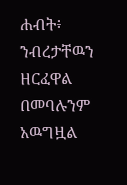ሐብት፥ ንብረታቸዉን ዘርፈዋል በመባሉንም አዉግዟል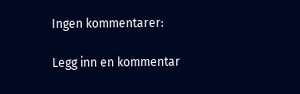Ingen kommentarer:

Legg inn en kommentar